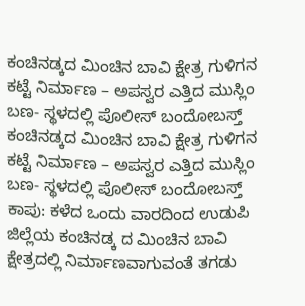ಕಂಚಿನಡ್ಕದ ಮಿಂಚಿನ ಬಾವಿ ಕ್ಷೇತ್ರ ಗುಳಿಗನ ಕಟ್ಟೆ ನಿರ್ಮಾಣ – ಅಪಸ್ವರ ಎತ್ತಿದ ಮುಸ್ಲಿಂ ಬಣ- ಸ್ಥಳದಲ್ಲಿ ಪೊಲೀಸ್ ಬಂದೋಬಸ್ತ್
ಕಂಚಿನಡ್ಕದ ಮಿಂಚಿನ ಬಾವಿ ಕ್ಷೇತ್ರ ಗುಳಿಗನ ಕಟ್ಟೆ ನಿರ್ಮಾಣ – ಅಪಸ್ವರ ಎತ್ತಿದ ಮುಸ್ಲಿಂ ಬಣ- ಸ್ಥಳದಲ್ಲಿ ಪೊಲೀಸ್ ಬಂದೋಬಸ್ತ್
ಕಾಪು: ಕಳೆದ ಒಂದು ವಾರದಿಂದ ಉಡುಪಿ ಜಿಲ್ಲೆಯ ಕಂಚಿನಡ್ಕ ದ ಮಿಂಚಿನ ಬಾವಿ ಕ್ಷೇತ್ರದಲ್ಲಿ ನಿರ್ಮಾಣವಾಗುವಂತೆ ತಗಡು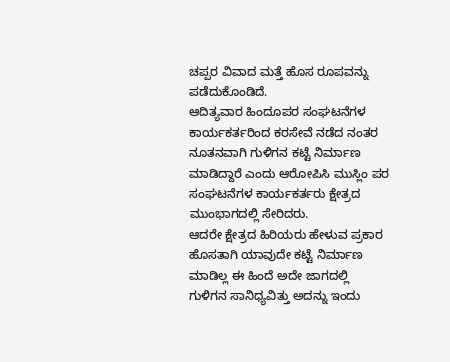ಚಪ್ಪರ ವಿವಾದ ಮತ್ತೆ ಹೊಸ ರೂಪವನ್ನು ಪಡೆದುಕೊಂಡಿದೆ.
ಆದಿತ್ಯವಾರ ಹಿಂದೂಪರ ಸಂಘಟನೆಗಳ ಕಾರ್ಯಕರ್ತರಿಂದ ಕರಸೇವೆ ನಡೆದ ನಂತರ ನೂತನವಾಗಿ ಗುಳಿಗನ ಕಟ್ಟೆ ನಿರ್ಮಾಣ ಮಾಡಿದ್ದಾರೆ ಎಂದು ಆರೋಪಿಸಿ ಮುಸ್ಲಿಂ ಪರ ಸಂಘಟನೆಗಳ ಕಾರ್ಯಕರ್ತರು ಕ್ಷೇತ್ರದ ಮುಂಭಾಗದಲ್ಲಿ ಸೇರಿದರು.
ಆದರೇ ಕ್ಷೇತ್ರದ ಹಿರಿಯರು ಹೇಳುವ ಪ್ರಕಾರ ಹೊಸತಾಗಿ ಯಾವುದೇ ಕಟ್ಟೆ ನಿರ್ಮಾಣ ಮಾಡಿಲ್ಲ ಈ ಹಿಂದೆ ಅದೇ ಜಾಗದಲ್ಲಿ ಗುಳಿಗನ ಸಾನಿಧ್ಯವಿತ್ತು ಅದನ್ನು ಇಂದು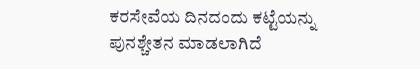ಕರಸೇವೆಯ ದಿನದಂದು ಕಟ್ಟೆಯನ್ನು ಪುನಶ್ಚೇತನ ಮಾಡಲಾಗಿದೆ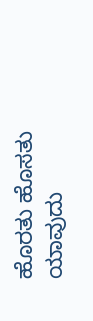ಹೊರತು ಹೊಸತು ಯಾವುದು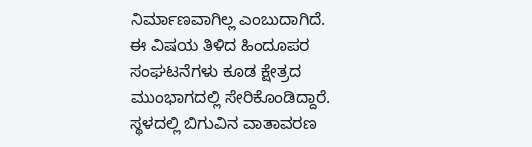ನಿರ್ಮಾಣವಾಗಿಲ್ಲ ಎಂಬುದಾಗಿದೆ.
ಈ ವಿಷಯ ತಿಳಿದ ಹಿಂದೂಪರ ಸಂಘಟನೆಗಳು ಕೂಡ ಕ್ಷೇತ್ರದ ಮುಂಭಾಗದಲ್ಲಿ ಸೇರಿಕೊಂಡಿದ್ದಾರೆ.
ಸ್ಥಳದಲ್ಲಿ ಬಿಗುವಿನ ವಾತಾವರಣ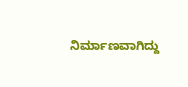ನಿರ್ಮಾಣವಾಗಿದ್ದು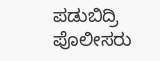ಪಡುಬಿದ್ರಿ ಪೊಲೀಸರು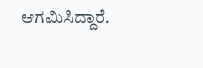ಆಗಮಿಸಿದ್ದಾರೆ.